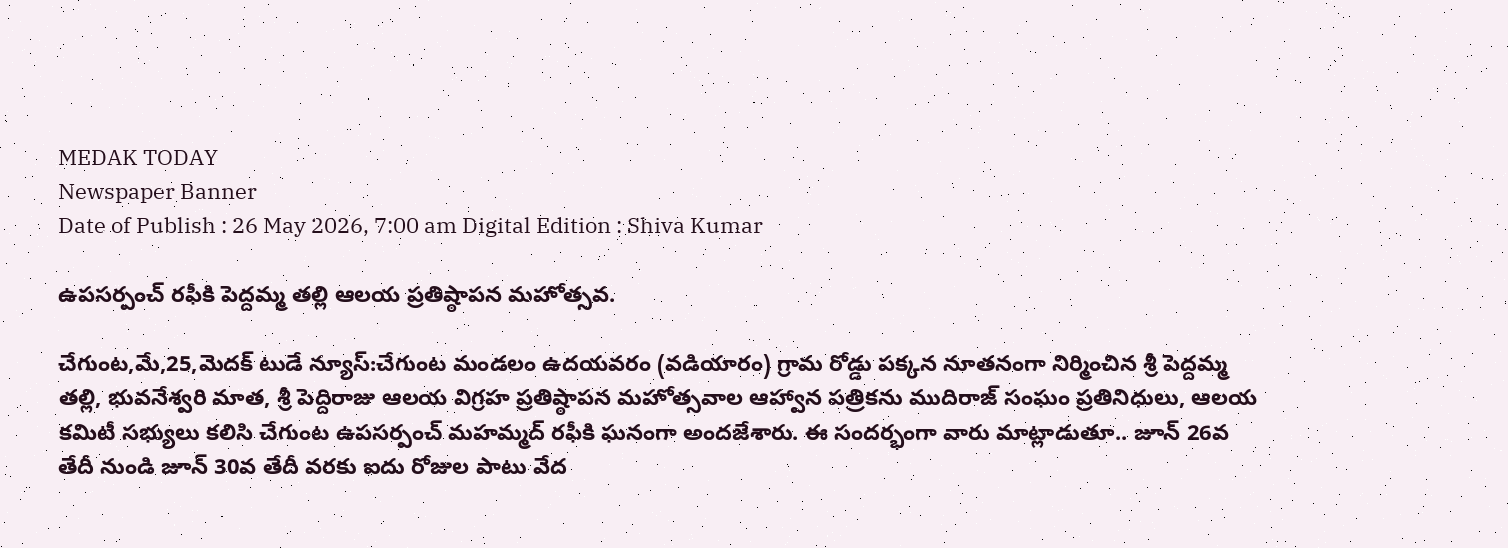MEDAK TODAY
Newspaper Banner
Date of Publish : 26 May 2026, 7:00 am Digital Edition : Shiva Kumar

ఉపసర్పంచ్ రఫీకి పెద్దమ్మ తల్లి ఆలయ ప్రతిష్ఠాపన మహోత్సవ.

చేగుంట,మే,25,మెదక్ టుడే న్యూస్:చేగుంట మండలం ఉదయవరం (వడియారం) గ్రామ రోడ్డు పక్కన నూతనంగా నిర్మించిన శ్రీ పెద్దమ్మ తల్లి, భువనేశ్వరి మాత, శ్రీ పెద్దిరాజు ఆలయ విగ్రహ ప్రతిష్ఠాపన మహోత్సవాల ఆహ్వాన పత్రికను ముదిరాజ్ సంఘం ప్రతినిధులు, ఆలయ కమిటీ సభ్యులు కలిసి చేగుంట ఉపసర్పంచ్ మహమ్మద్ రఫీకి ఘనంగా అందజేశారు. ఈ సందర్భంగా వారు మాట్లాడుతూ.. జూన్ 26వ తేదీ నుండి జూన్ 30వ తేదీ వరకు ఐదు రోజుల పాటు వేద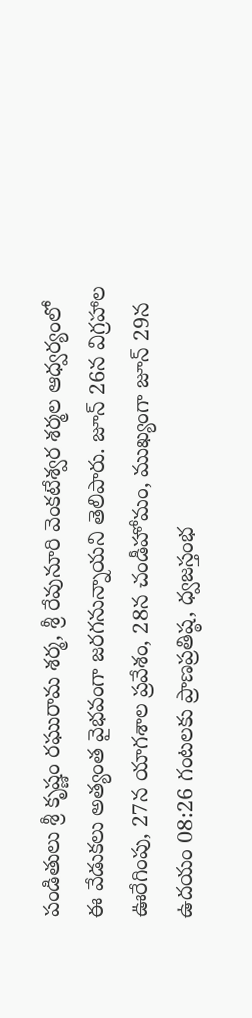పండితులు శ్రీ కృష్ణం రఘురామ శర్మ, శ్రీ రేవునూరి వెంకటేశ్వర శర్మల ఆధ్వర్యంలో ఈ వేడుకలు అత్యంత వైభవంగా జరగనున్నాయని తెలిపారు. జూన్ 26న విగ్రహాల ఊరేగింపు, 27న యాగశాల ప్రవేశం, 28న చండీహోమం, ముఖ్యంగా జూన్ 29న ఉదయం 08:26 గంటలకు ప్రాణప్రతిష్ఠ, ధ్వజస్తంభ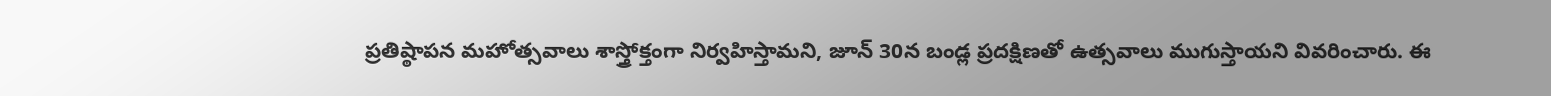ప్రతిష్ఠాపన మహోత్సవాలు శాస్త్రోక్తంగా నిర్వహిస్తామని, జూన్ 30న బండ్ల ప్రదక్షిణతో ఉత్సవాలు ముగుస్తాయని వివరించారు. ఈ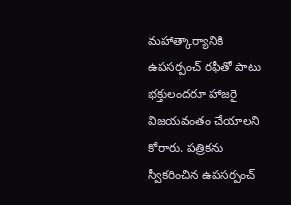మహాత్కార్యానికి ఉపసర్పంచ్ రఫీతో పాటు భక్తులందరూ హాజరై విజయవంతం చేయాలని కోరారు. పత్రికను స్వీకరించిన ఉపసర్పంచ్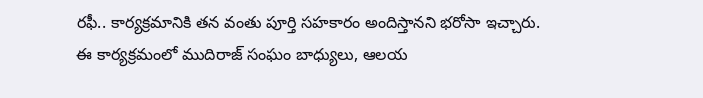రఫీ.. కార్యక్రమానికి తన వంతు పూర్తి సహకారం అందిస్తానని భరోసా ఇచ్చారు. ఈ కార్యక్రమంలో ముదిరాజ్ సంఘం బాధ్యులు, ఆలయ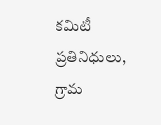కమిటీ ప్రతినిధులు, గ్రామ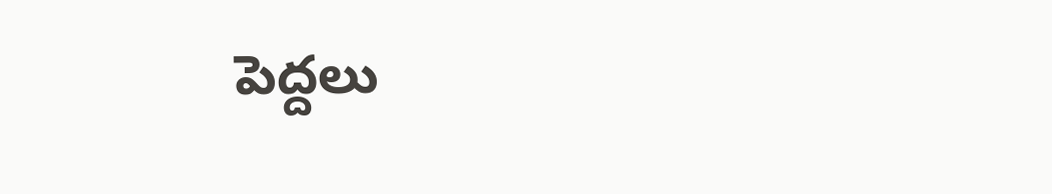పెద్దలు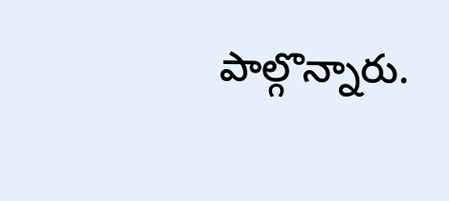పాల్గొన్నారు.